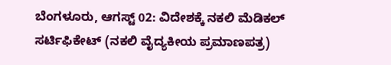ಬೆಂಗಳೂರು, ಆಗಸ್ಟ್ 02: ವಿದೇಶಕ್ಕೆ ನಕಲಿ ಮೆಡಿಕಲ್ ಸರ್ಟಿಫಿಕೇಟ್ (ನಕಲಿ ವೈದ್ಯಕೀಯ ಪ್ರಮಾಣಪತ್ರ)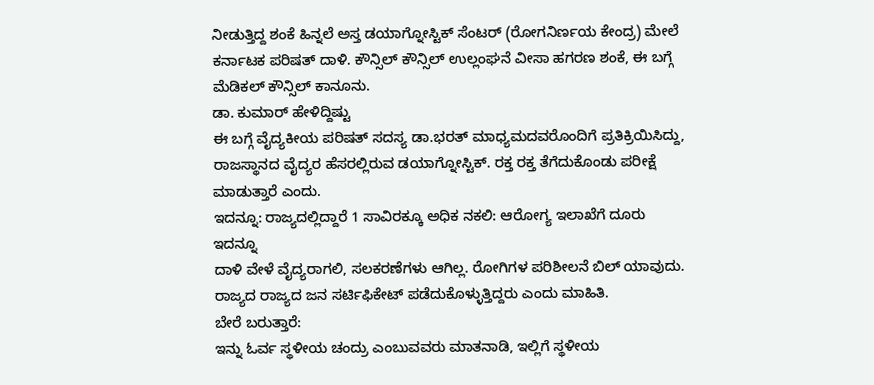ನೀಡುತ್ತಿದ್ದ ಶಂಕೆ ಹಿನ್ನಲೆ ಅಸ್ತ ಡಯಾಗ್ನೋಸ್ಟಿಕ್ ಸೆಂಟರ್ (ರೋಗನಿರ್ಣಯ ಕೇಂದ್ರ) ಮೇಲೆ ಕರ್ನಾಟಕ ಪರಿಷತ್ ದಾಳಿ. ಕೌನ್ಸಿಲ್ ಕೌನ್ಸಿಲ್ ಉಲ್ಲಂಘನೆ ವೀಸಾ ಹಗರಣ ಶಂಕೆ, ಈ ಬಗ್ಗೆ ಮೆಡಿಕಲ್ ಕೌನ್ಸಿಲ್ ಕಾನೂನು.
ಡಾ. ಕುಮಾರ್ ಹೇಳಿದ್ದಿಷ್ಟು
ಈ ಬಗ್ಗೆ ವೈದ್ಯಕೀಯ ಪರಿಷತ್ ಸದಸ್ಯ ಡಾ.ಭರತ್ ಮಾಧ್ಯಮದವರೊಂದಿಗೆ ಪ್ರತಿಕ್ರಿಯಿಸಿದ್ದು, ರಾಜಸ್ಥಾನದ ವೈದ್ಯರ ಹೆಸರಲ್ಲಿರುವ ಡಯಾಗ್ನೋಸ್ಟಿಕ್. ರಕ್ತ ರಕ್ತ ತೆಗೆದುಕೊಂಡು ಪರೀಕ್ಷೆ ಮಾಡುತ್ತಾರೆ ಎಂದು.
ಇದನ್ನೂ: ರಾಜ್ಯದಲ್ಲಿದ್ದಾರೆ 1 ಸಾವಿರಕ್ಕೂ ಅಧಿಕ ನಕಲಿ: ಆರೋಗ್ಯ ಇಲಾಖೆಗೆ ದೂರು
ಇದನ್ನೂ
ದಾಳಿ ವೇಳೆ ವೈದ್ಯರಾಗಲಿ, ಸಲಕರಣೆಗಳು ಆಗಿಲ್ಲ. ರೋಗಿಗಳ ಪರಿಶೀಲನೆ ಬಿಲ್ ಯಾವುದು. ರಾಜ್ಯದ ರಾಜ್ಯದ ಜನ ಸರ್ಟಿಫಿಕೇಟ್ ಪಡೆದುಕೊಳ್ಳುತ್ತಿದ್ದರು ಎಂದು ಮಾಹಿತಿ.
ಬೇರೆ ಬರುತ್ತಾರೆ:
ಇನ್ನು ಓರ್ವ ಸ್ಥಳೀಯ ಚಂದ್ರು ಎಂಬುವವರು ಮಾತನಾಡಿ, ಇಲ್ಲಿಗೆ ಸ್ಥಳೀಯ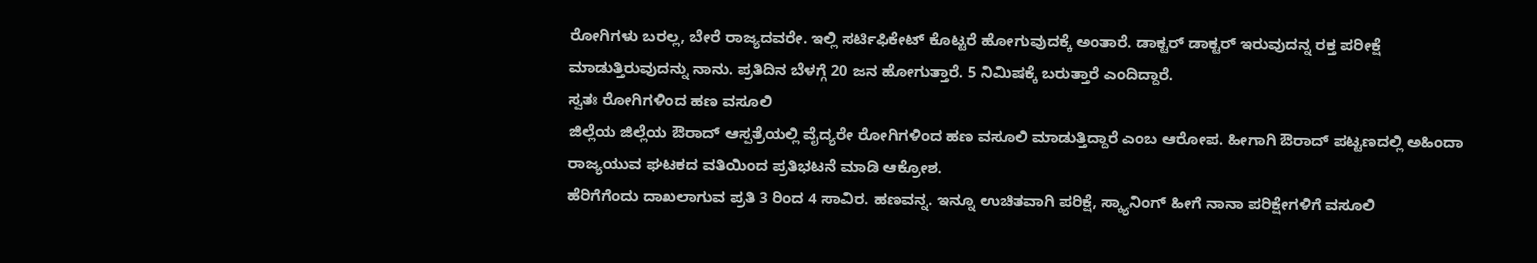ರೋಗಿಗಳು ಬರಲ್ಲ, ಬೇರೆ ರಾಜ್ಯದವರೇ. ಇಲ್ಲಿ ಸರ್ಟಿಫಿಕೇಟ್ ಕೊಟ್ಟರೆ ಹೋಗುವುದಕ್ಕೆ ಅಂತಾರೆ. ಡಾಕ್ಟರ್ ಡಾಕ್ಟರ್ ಇರುವುದನ್ನ ರಕ್ತ ಪರೀಕ್ಷೆ ಮಾಡುತ್ತಿರುವುದನ್ನು ನಾನು. ಪ್ರತಿದಿನ ಬೆಳಗ್ಗೆ 20 ಜನ ಹೋಗುತ್ತಾರೆ. 5 ನಿಮಿಷಕ್ಕೆ ಬರುತ್ತಾರೆ ಎಂದಿದ್ದಾರೆ.
ಸ್ವತಃ ರೋಗಿಗಳಿಂದ ಹಣ ವಸೂಲಿ
ಜಿಲ್ಲೆಯ ಜಿಲ್ಲೆಯ ಔರಾದ್ ಆಸ್ಪತ್ರೆಯಲ್ಲಿ ವೈದ್ಯರೇ ರೋಗಿಗಳಿಂದ ಹಣ ವಸೂಲಿ ಮಾಡುತ್ತಿದ್ದಾರೆ ಎಂಬ ಆರೋಪ. ಹೀಗಾಗಿ ಔರಾದ್ ಪಟ್ಟಣದಲ್ಲಿ ಅಹಿಂದಾ ರಾಜ್ಯಯುವ ಘಟಕದ ವತಿಯಿಂದ ಪ್ರತಿಭಟನೆ ಮಾಡಿ ಆಕ್ರೋಶ.
ಹೆರಿಗೆಗೆಂದು ದಾಖಲಾಗುವ ಪ್ರತಿ 3 ರಿಂದ 4 ಸಾವಿರ. ಹಣವನ್ನ. ಇನ್ನೂ ಉಚಿತವಾಗಿ ಪರಿಕ್ಷೆ, ಸ್ಕ್ಯಾನಿಂಗ್ ಹೀಗೆ ನಾನಾ ಪರಿಕ್ಷೇಗಳಿಗೆ ವಸೂಲಿ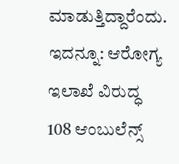ಮಾಡುತ್ತಿದ್ದಾರೆಂದು.
ಇದನ್ನೂ: ಆರೋಗ್ಯ ಇಲಾಖೆ ವಿರುದ್ಧ 108 ಆಂಬುಲೆನ್ಸ್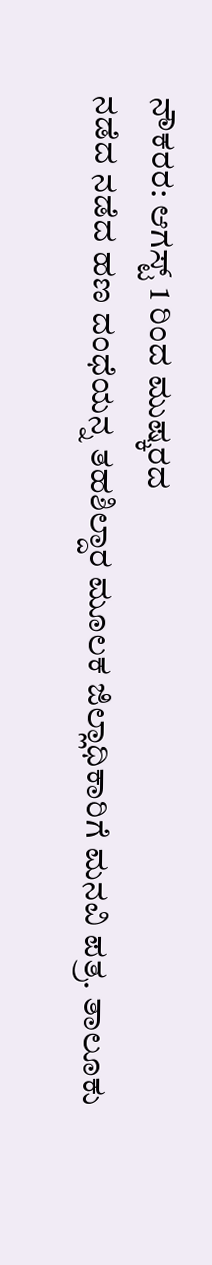ನೌಕರರ: ಆಗಸ್ಟ್ 1 ರಿಂದ ಮುಷ್ಕರದ
ನಡೆದ ನಡೆದ ಹಣ ದಂಧೆಯನ್ನ ತಹಶಿಲ್ದಾರ ಮೂಲಕ ಜಿಲ್ಲಾಧಿಕಾರಿಗೆ ಮನವಿ ಪತ್ರ. ತಾಲೂಕು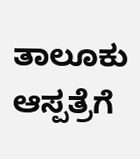ತಾಲೂಕು ಆಸ್ಪತ್ರೆಗೆ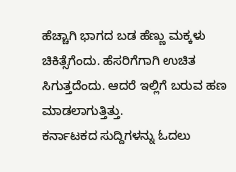ಹೆಚ್ಚಾಗಿ ಭಾಗದ ಬಡ ಹೆಣ್ಣು ಮಕ್ಕಳು ಚಿಕಿತ್ಸೆಗೆಂದು. ಹೆಸರಿಗೆಗಾಗಿ ಉಚಿತ ಸಿಗುತ್ತದೆಂದು. ಆದರೆ ಇಲ್ಲಿಗೆ ಬರುವ ಹಣ ಮಾಡಲಾಗುತ್ತಿತ್ತು.
ಕರ್ನಾಟಕದ ಸುದ್ದಿಗಳನ್ನು ಓದಲು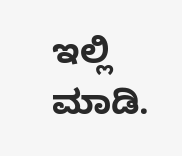ಇಲ್ಲಿ ಮಾಡಿ.